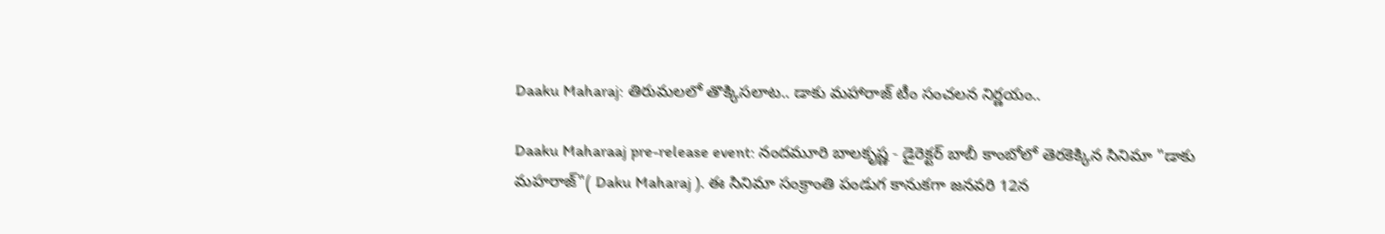Daaku Maharaj: తిరుమలలో తొక్కిసలాట.. డాకు మహారాజ్‌ టీం సంచలన నిర్ణయం..

Daaku Maharaaj pre-release event: నందమూరి బాలకృష్ణ - డైరెక్టర్ బాబీ కాంబోలో తెరకెక్కిన సినిమా "డాకు మహరాజ్"( Daku Maharaj ). ఈ సినిమా సంక్రాంతి పండుగ కానుకగా జనవరి 12న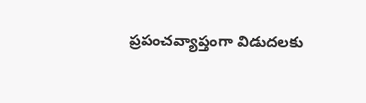ప్రపంచవ్యాప్తంగా విడుదలకు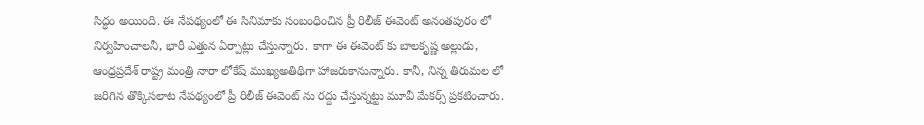సిద్ధం అయింది. ఈ నేపథ్యంలో ఈ సినిమాకు సంబంధించిన ప్రీ రిలీజ్ ఈవెంట్ అనంతపురం లో నిర్వహించాలనీ, భారీ ఎత్తున ఏర్పాట్లు చేస్తున్నారు. కాగా ఈ ఈవెంట్ కు బాలకృష్ణ అల్లుడు, ఆంధ్రప్రదేశ్ రాష్ట్ర మంత్రి నారా లోకేష్ ముఖ్యఅతిథిగా హాజరుకానున్నారు. కానీ, నిన్న తిరుమల లో జరిగిన తొక్కిసలాట నేపథ్యంలో ప్రీ రిలీజ్ ఈవెంట్ ను రద్దు చేస్తున్నట్టు మూవీ మేకర్స్ ప్రకటించారు.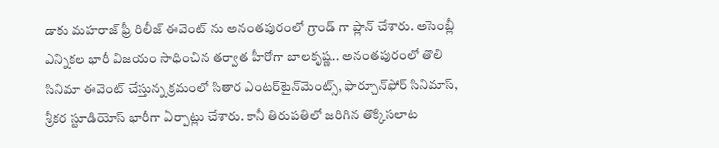డాకు మహరాజ్ ఫ్రీ రిలీజ్ ఈవెంట్ ను అనంతపురంలో గ్రాండ్ గా ప్లాన్ చేశారు. అసెంబ్లీ ఎన్నికల భారీ విజయం సాధించిన తర్వాత హీరోగా బాలకృష్ణ.. అనంత‌పురంలో తొలి సినిమా ఈవెంట్‌ చేస్తున్న క్రమంలో సితార ఎంట‌ర్‌టైన్‌మెంట్స్, ఫార్చూన్‌ఫోర్ సినిమాస్‌, శ్రీక‌ర స్టూడియోస్‌ భారీగా ఏర్పాట్లు చేశారు. కానీ తిరుపతిలో జరిగిన తొక్కిసలాట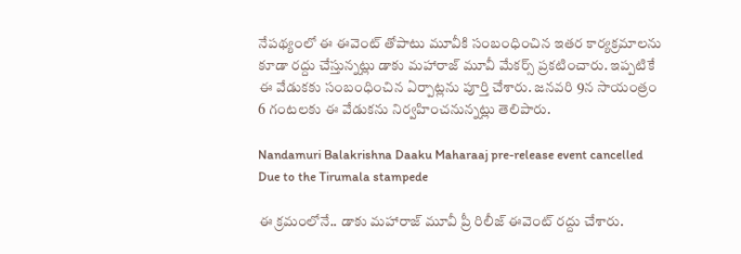నేపథ్యంలో ఈ ఈవెంట్ తోపాటు మూవీకి సంబంధించిన ఇతర కార్యక్రమాలను కూడా రద్దు చేస్తున్నట్లు డాకు మహారాజ్ మూవీ మేకర్స్ ప్రకటించారు. ఇప్పటికే ఈ వేడుకకు సంబంధించిన ఏర్పాట్లను పూర్తి చేశారు. జనవరి 9న సాయంత్రం 6 గంటలకు ఈ వేడుకను నిర్వహించనున్నట్లు తెలిపారు.

Nandamuri Balakrishna Daaku Maharaaj pre-release event cancelled Due to the Tirumala stampede

ఈ క్రమంలోనే.. డాకు మహారాజ్ మూవీ ప్రీ రిలీజ్ ఈవెంట్ రద్దు చేశారు.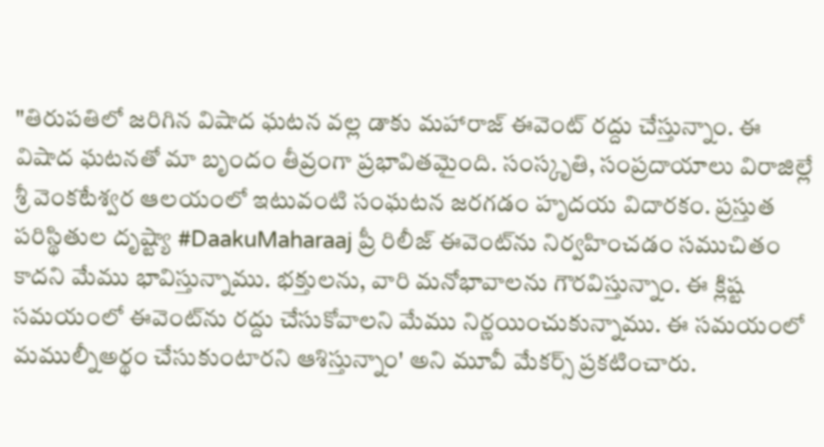"తిరుపతిలో జరిగిన విషాద ఘటన వల్ల డాకు మ‌హారాజ్ ఈవెంట్ ర‌ద్దు చేస్తున్నాం. ఈ విషాద ఘటనతో మా బృందం తీవ్రంగా ప్రభావితమైంది. సంస్కృతి, సంప్రదాయాలు విరాజిల్లే శ్రీ వెంకటేశ్వర ఆలయంలో ఇటువంటి సంఘటన జరగడం హృదయ విదారకం. ప్రస్తుత పరిస్థితుల దృష్ట్యా #DaakuMaharaaj ప్రీ రిలీజ్ ఈవెంట్‌ను నిర్వహించడం సముచితం కాదని మేము భావిస్తున్నాము. భ‌క్తులను, వారి మ‌నోభావాలను గౌర‌విస్తున్నాం. ఈ క్లిష్ట సమయంలో ఈవెంట్‌ను రద్దు చేసుకోవాలని మేము నిర్ణయించుకున్నాము. ఈ సమయంలో మముల్నీఅర్థం చేసుకుంటారని ఆశిస్తున్నాం' అని మూవీ మేకర్స్ ప్రకటించారు.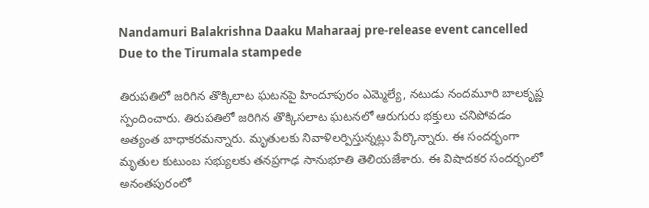Nandamuri Balakrishna Daaku Maharaaj pre-release event cancelled Due to the Tirumala stampede

తిరుపతిలో జరిగిన తొక్కిలాట ఘటనపై హిందూపురం ఎమ్మెల్యే, నటుడు నందమూరి బాలకృష్ణ స్పందించారు. తిరుపతిలో జరిగిన తొక్కిసలాట ఘటనలో ఆరుగురు భక్తులు చనిపోవడం అత్యంత బాధాకరమన్నారు. మృతులకు నివాళిలర్పిస్తున్నట్లు పేర్కొన్నారు. ఈ సందర్భంగా మృతుల కుటుంబ సభ్యులకు తనప్రగాఢ సానుభూతి తెలియజేశారు. ఈ విషాదకర సందర్భంలో అనంతపురంలో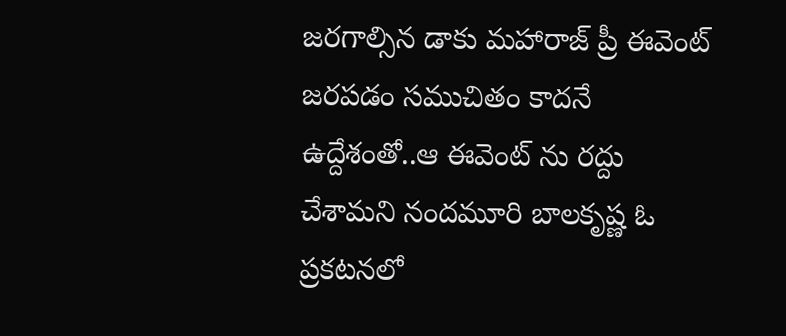జరగాల్సిన డాకు మహారాజ్ ప్రీ ఈవెంట్ జరపడం సముచితం కాదనే ఉద్దేశంతో..ఆ ఈవెంట్ ను రద్దు చేశామని నందమూరి బాలకృష్ణ ఓ ప్రకటనలో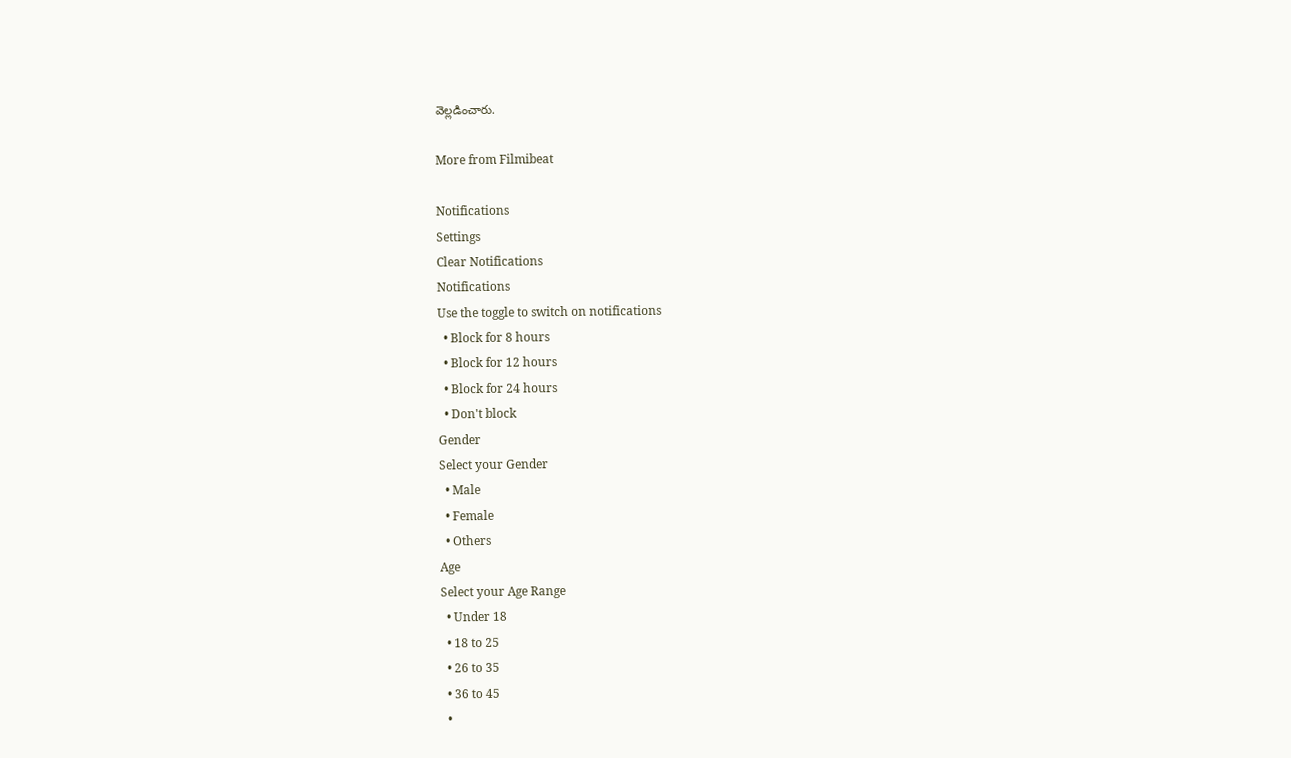వెల్లడించారు.

More from Filmibeat

Notifications
Settings
Clear Notifications
Notifications
Use the toggle to switch on notifications
  • Block for 8 hours
  • Block for 12 hours
  • Block for 24 hours
  • Don't block
Gender
Select your Gender
  • Male
  • Female
  • Others
Age
Select your Age Range
  • Under 18
  • 18 to 25
  • 26 to 35
  • 36 to 45
  •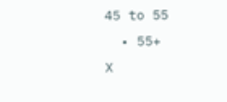45 to 55
  • 55+
X